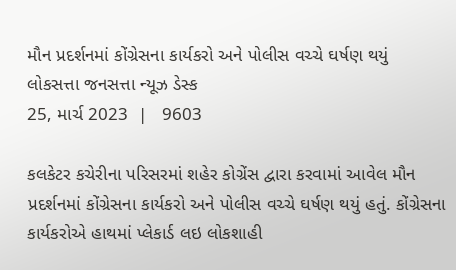મૌન પ્રદર્શનમાં કોંગ્રેસના કાર્યકરો અને પોલીસ વચ્ચે ઘર્ષણ થયું
લોકસત્તા જનસત્તા ન્યૂઝ ડેસ્ક
25, માર્ચ 2023  |   9603

કલકેટર કચેરીના પરિસરમાં શહેર કોગ્રેંસ દ્વારા કરવામાં આવેલ મૌન પ્રદર્શનમાં કોંગ્રેસના કાર્યકરો અને પોલીસ વચ્ચે ઘર્ષણ થયું હતું. કોંગ્રેસના કાર્યકરોએ હાથમાં પ્લેકાર્ડ લઇ લોકશાહી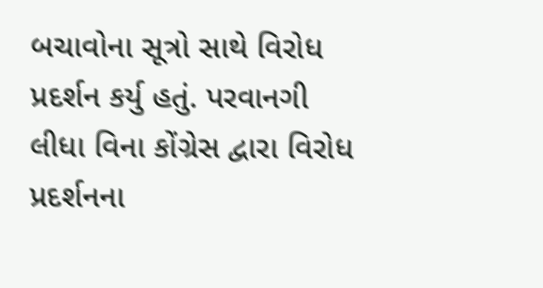બચાવોના સૂત્રો સાથે વિરોધ પ્રદર્શન કર્યુ હતું. પરવાનગી લીધા વિના કોંગ્રેસ દ્વારા વિરોધ પ્રદર્શનના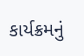કાર્યક્રમનું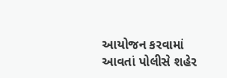આયોજન કરવામાં આવતાં પોલીસે શહેર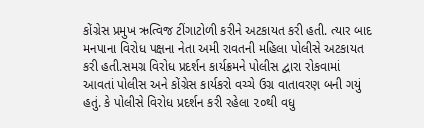કોંગ્રેસ પ્રમુખ ઋત્વિજ ટીંગાટોળી કરીને અટકાયત કરી હતી. ત્યાર બાદ મનપાના વિરોધ પક્ષના નેતા અમી રાવતની મહિલા પોલીસે અટકાયત કરી હતી.સમગ્ર વિરોધ પ્રદર્શન કાર્યક્રમને પોલીસ દ્વારા રોકવામાં આવતાં પોલીસ અને કોંગ્રેસ કાર્યકરો વચ્ચે ઉગ્ર વાતાવરણ બની ગયું હતું. કે પોલીસે વિરોધ પ્રદર્શન કરી રહેલા ૨૦થી વધુ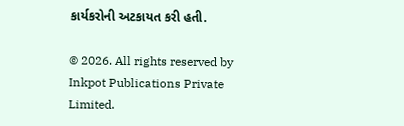કાર્યકરોની અટકાયત કરી હતી.

© 2026. All rights reserved by Inkpot Publications Private Limited.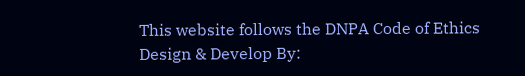This website follows the DNPA Code of Ethics
Design & Develop By: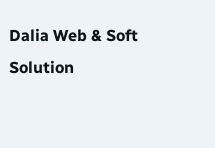Dalia Web & Soft Solution